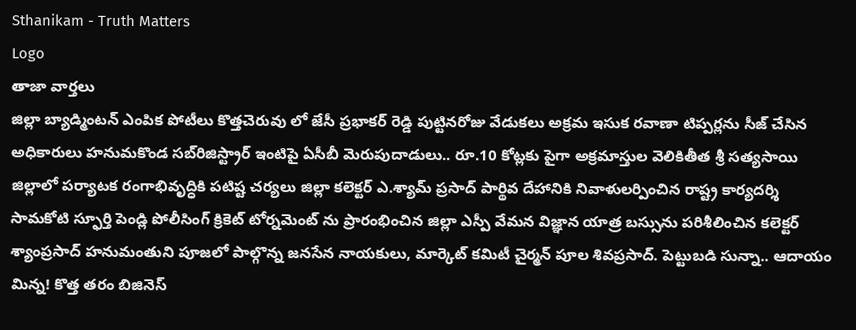Sthanikam - Truth Matters
Logo
తాజా వార్తలు
జిల్లా బ్యాడ్మింటన్ ఎంపిక పోటీలు కొత్తచెరువు లో జేసీ ప్రభాకర్ రెడ్డి పుట్టినరోజు వేడుకలు అక్రమ ఇసుక రవాణా టిప్పర్లను సీజ్ చేసిన అధికారులు హనుమకొండ సబ్‌రిజిస్ట్రార్ ఇంటిపై ఏసీబీ మెరుపుదాడులు.. రూ.10 కోట్లకు పైగా అక్రమాస్తుల వెలికితీత శ్రీ సత్యసాయి జిల్లాలో పర్యాటక రంగాభివృద్ధికి పటిష్ట చర్యలు జిల్లా కలెక్టర్ ఎ.శ్యామ్ ప్రసాద్ పార్థివ దేహానికి నివాళులర్పించిన రాష్ట్ర కార్యదర్శి సామకోటి స్ఫూర్తి పెండ్లి పోలీసింగ్ క్రికెట్ టోర్నమెంట్ ను ప్రారంభించిన జిల్లా ఎస్పీ వేమన విజ్ఞాన యాత్ర బస్సును పరిశీలించిన కలెక్టర్ శ్యాంప్రసాద్ హనుమంతుని పూజలో పాల్గొన్న జనసేన నాయకులు, మార్కెట్ కమిటీ చైర్మన్ పూల శివప్రసాద్. పెట్టుబడి సున్నా.. ఆదాయం మిన్న! కొత్త తరం బిజినెస్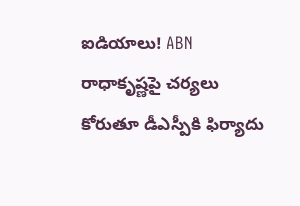ఐడియాలు! ABN రాధాకృష్ణపై చర్యలు కోరుతూ డీఎస్పీకి ఫిర్యాదు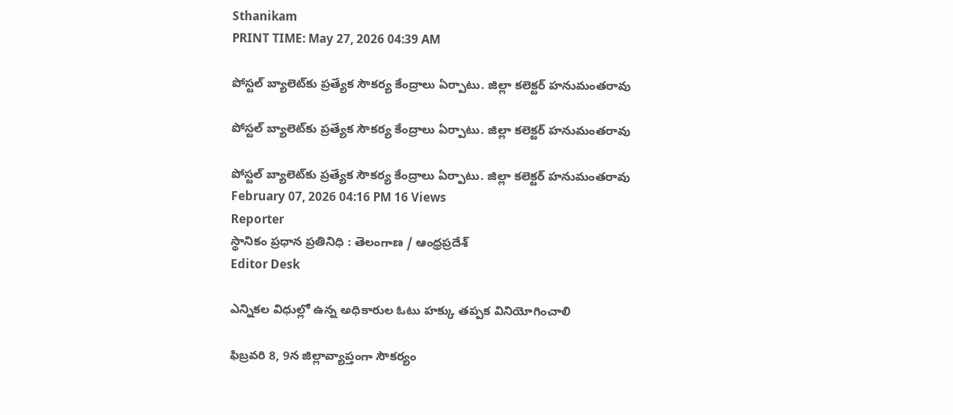Sthanikam
PRINT TIME: May 27, 2026 04:39 AM

పోస్టల్ బ్యాలెట్‌కు ప్రత్యేక సౌకర్య కేంద్రాలు ఏర్పాటు. జిల్లా కలెక్టర్ హనుమంతరావు

పోస్టల్ బ్యాలెట్‌కు ప్రత్యేక సౌకర్య కేంద్రాలు ఏర్పాటు. జిల్లా కలెక్టర్ హనుమంతరావు

పోస్టల్ బ్యాలెట్‌కు ప్రత్యేక సౌకర్య కేంద్రాలు ఏర్పాటు. జిల్లా కలెక్టర్ హనుమంతరావు
February 07, 2026 04:16 PM 16 Views
Reporter
స్థానికం ప్రధాన ప్రతినిధి : తెలంగాణ / ఆంధ్రప్రదేశ్
Editor Desk

ఎన్నికల విధుల్లో ఉన్న అధికారుల ఓటు హక్కు తప్పక వినియోగించాలి

ఫిబ్రవరి 8, 9న జిల్లావ్యాప్తంగా సౌకర్యం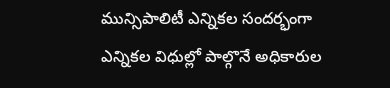మున్సిపాలిటీ ఎన్నికల సందర్భంగా ఎన్నికల విధుల్లో పాల్గొనే అధికారుల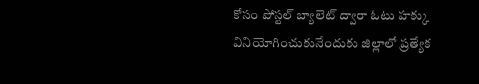కోసం పోస్టల్ బ్యాలెట్ ద్వారా ఓటు హక్కు వినియోగించుకునేందుకు జిల్లాలో ప్రత్యేక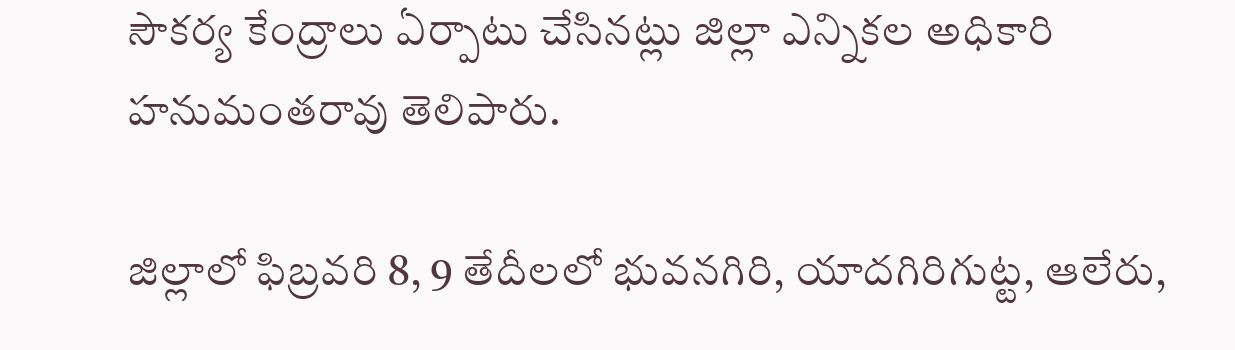సౌకర్య కేంద్రాలు ఏర్పాటు చేసినట్లు జిల్లా ఎన్నికల అధికారి హనుమంతరావు తెలిపారు.

జిల్లాలో ఫిబ్రవరి 8, 9 తేదీలలో భువనగిరి, యాదగిరిగుట్ట, ఆలేరు,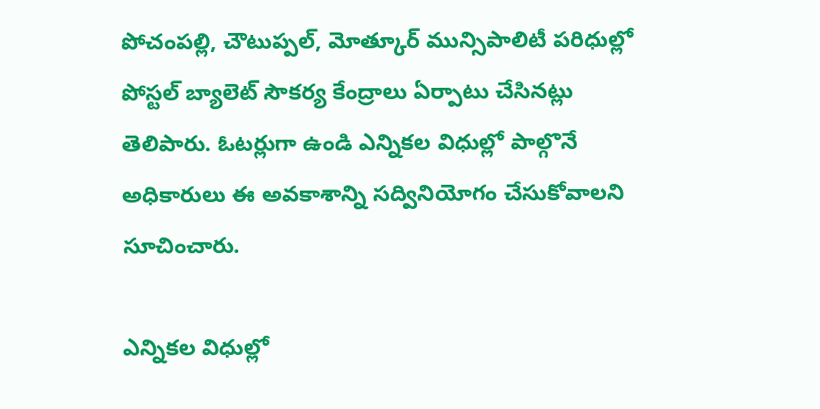పోచంపల్లి, చౌటుప్పల్, మోత్కూర్ మున్సిపాలిటీ పరిధుల్లో పోస్టల్ బ్యాలెట్ సౌకర్య కేంద్రాలు ఏర్పాటు చేసినట్లు తెలిపారు. ఓటర్లుగా ఉండి ఎన్నికల విధుల్లో పాల్గొనే అధికారులు ఈ అవకాశాన్ని సద్వినియోగం చేసుకోవాలని సూచించారు.

ఎన్నికల విధుల్లో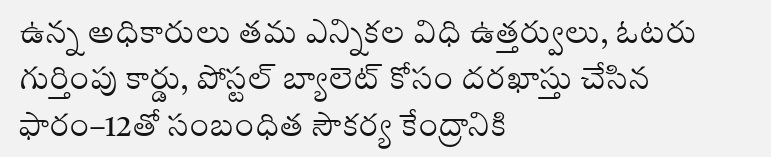ఉన్న అధికారులు తమ ఎన్నికల విధి ఉత్తర్వులు, ఓటరు గుర్తింపు కార్డు, పోస్టల్ బ్యాలెట్ కోసం దరఖాస్తు చేసిన ఫారం–12తో సంబంధిత సౌకర్య కేంద్రానికి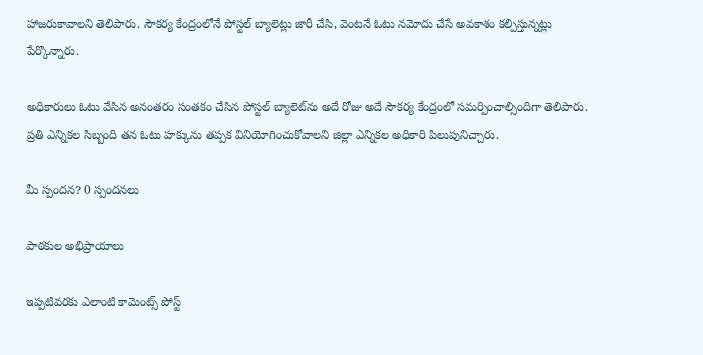హాజరుకావాలని తెలిపారు. సౌకర్య కేంద్రంలోనే పోస్టల్ బ్యాలెట్లు జారీ చేసి, వెంటనే ఓటు నమోదు చేసే అవకాశం కల్పిస్తున్నట్లు పేర్కొన్నారు.

అధికారులు ఓటు వేసిన అనంతరం సంతకం చేసిన పోస్టల్ బ్యాలెట్‌ను అదే రోజు అదే సౌకర్య కేంద్రంలో సమర్పించాల్సిందిగా తెలిపారు. ప్రతి ఎన్నికల సిబ్బంది తన ఓటు హక్కును తప్పక వినియోగించుకోవాలని జిల్లా ఎన్నికల అధికారి పిలుపునిచ్చారు.

మీ స్పందన? 0 స్పందనలు

పాఠకుల అభిప్రాయాలు

ఇప్పటివరకు ఎలాంటి కామెంట్స్ పోస్ట్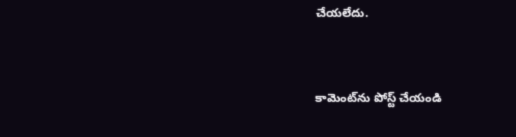చేయలేదు.


కామెంట్‌ను పోస్ట్ చేయండి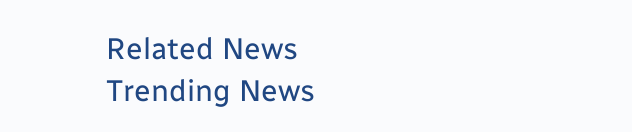Related News
Trending News